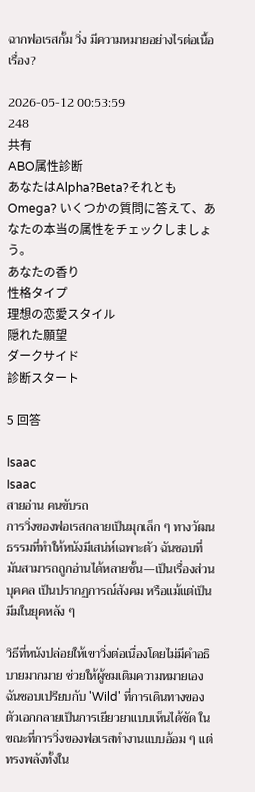ฉากฟอเรสกั้ม วิ่ง มีความหมายอย่างไรต่อเนื้อเรื่อง?

2026-05-12 00:53:59
248
共有
ABO属性診断
あなたはAlpha?Beta?それともOmega? いくつかの質問に答えて、あなたの本当の属性をチェックしましょう。
あなたの香り
性格タイプ
理想の恋愛スタイル
隠れた願望
ダークサイド
診断スタート

5 回答

Isaac
Isaac
สายอ่าน คนขับรถ
การวิ่งของฟอเรสกลายเป็นมุกเล็ก ๆ ทางวัฒนธรรมที่ทำให้หนังมีเสน่ห์เฉพาะตัว ฉันชอบที่มันสามารถถูกอ่านได้หลายชั้น—เป็นเรื่องส่วนบุคคล เป็นปรากฏการณ์สังคม หรือแม้แต่เป็นมีมในยุคหลัง ๆ

วิธีที่หนังปล่อยให้เขาวิ่งต่อเนื่องโดยไม่มีคำอธิบายมากมาย ช่วยให้ผู้ชมเติมความหมายเอง ฉันชอบเปรียบกับ 'Wild' ที่การเดินทางของตัวเอกกลายเป็นการเยียวยาแบบเห็นได้ชัด ในขณะที่การวิ่งของฟอเรสทำงานแบบอ้อม ๆ แต่ทรงพลังทั้งใน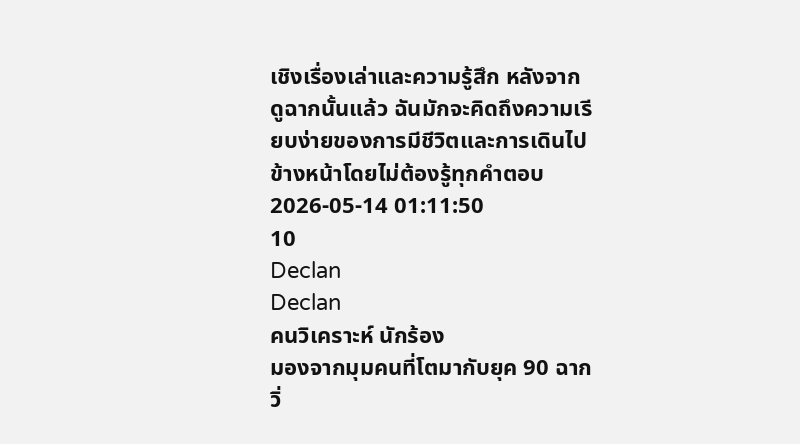เชิงเรื่องเล่าและความรู้สึก หลังจากดูฉากนั้นแล้ว ฉันมักจะคิดถึงความเรียบง่ายของการมีชีวิตและการเดินไปข้างหน้าโดยไม่ต้องรู้ทุกคำตอบ
2026-05-14 01:11:50
10
Declan
Declan
คนวิเคราะห์ นักร้อง
มองจากมุมคนที่โตมากับยุค 90 ฉากวิ่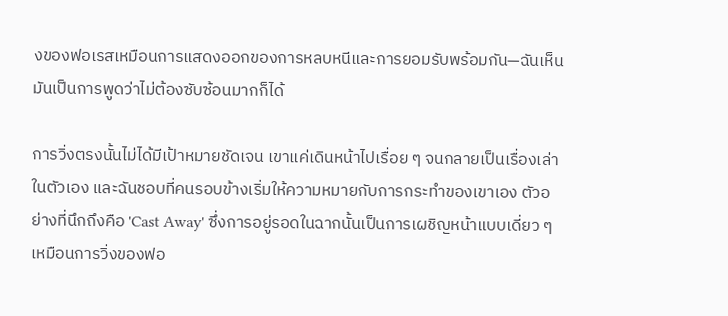งของฟอเรสเหมือนการแสดงออกของการหลบหนีและการยอมรับพร้อมกัน—ฉันเห็นมันเป็นการพูดว่าไม่ต้องซับซ้อนมากก็ได้

การวิ่งตรงนั้นไม่ได้มีเป้าหมายชัดเจน เขาแค่เดินหน้าไปเรื่อย ๆ จนกลายเป็นเรื่องเล่าในตัวเอง และฉันชอบที่คนรอบข้างเริ่มให้ความหมายกับการกระทำของเขาเอง ตัวอย่างที่นึกถึงคือ 'Cast Away' ซึ่งการอยู่รอดในฉากนั้นเป็นการเผชิญหน้าแบบเดี่ยว ๆ เหมือนการวิ่งของฟอ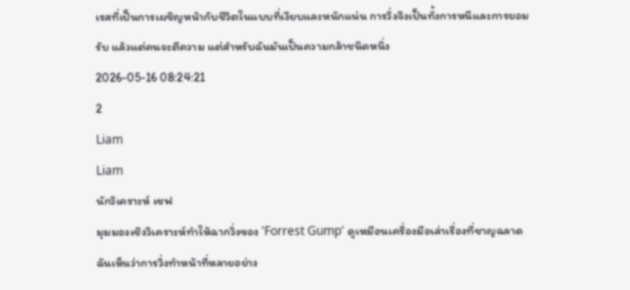เรสที่เป็นการเผชิญหน้ากับชีวิตในแบบที่เงียบและหนักแน่น การวิ่งจึงเป็นทั้งการหนีและการยอมรับ แล้วแต่คนจะตีความ แต่สำหรับฉันมันเป็นความกล้าชนิดหนึ่ง
2026-05-16 08:24:21
2
Liam
Liam
นักวิเคราะห์ เชฟ
มุมมองเชิงวิเคราะห์ทำให้ฉากวิ่งของ 'Forrest Gump' ดูเหมือนเครื่องมือเล่าเรื่องที่ชาญฉลาด ฉันเห็นว่าการวิ่งทำหน้าที่หลายอย่าง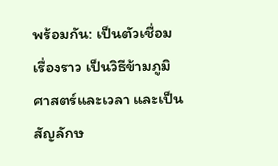พร้อมกัน: เป็นตัวเชื่อมเรื่องราว เป็นวิธีข้ามภูมิศาสตร์และเวลา และเป็นสัญลักษ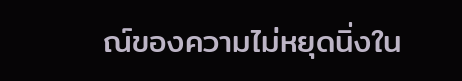ณ์ของความไม่หยุดนิ่งใน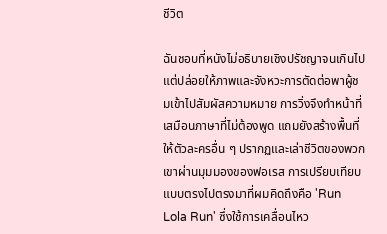ชีวิต

ฉันชอบที่หนังไม่อธิบายเชิงปรัชญาจนเกินไป แต่ปล่อยให้ภาพและจังหวะการตัดต่อพาผู้ชมเข้าไปสัมผัสความหมาย การวิ่งจึงทำหน้าที่เสมือนภาษาที่ไม่ต้องพูด แถมยังสร้างพื้นที่ให้ตัวละครอื่น ๆ ปรากฏและเล่าชีวิตของพวกเขาผ่านมุมมองของฟอเรส การเปรียบเทียบแบบตรงไปตรงมาที่ผมคิดถึงคือ 'Run Lola Run' ซึ่งใช้การเคลื่อนไหว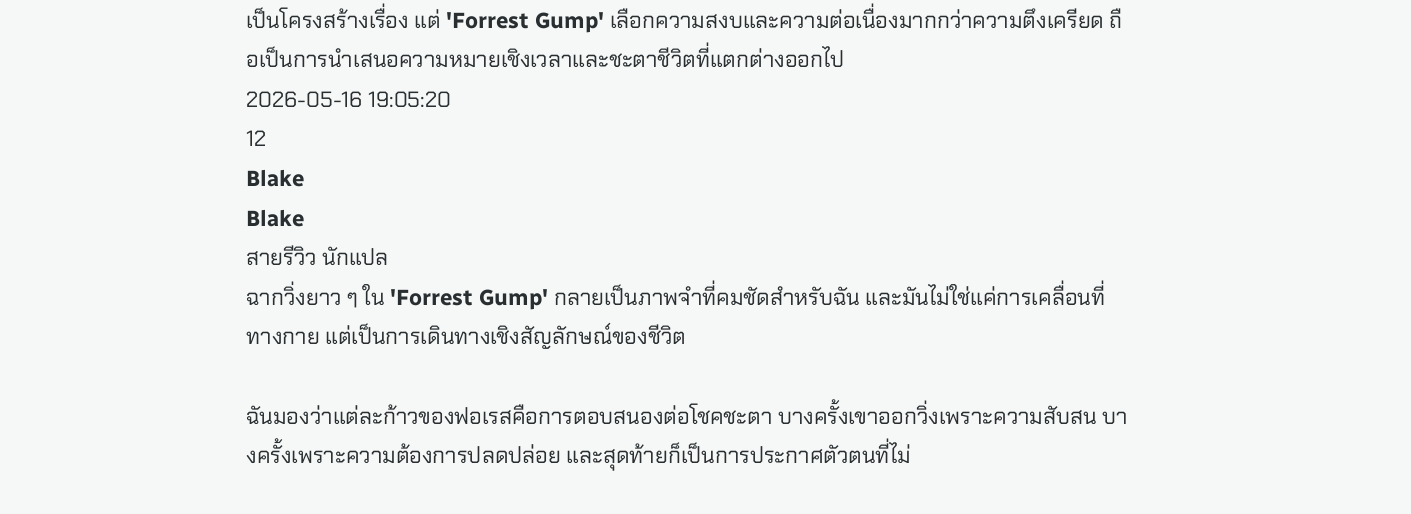เป็นโครงสร้างเรื่อง แต่ 'Forrest Gump' เลือกความสงบและความต่อเนื่องมากกว่าความตึงเครียด ถือเป็นการนำเสนอความหมายเชิงเวลาและชะตาชีวิตที่แตกต่างออกไป
2026-05-16 19:05:20
12
Blake
Blake
สายรีวิว นักแปล
ฉากวิ่งยาว ๆ ใน 'Forrest Gump' กลายเป็นภาพจำที่คมชัดสำหรับฉัน และมันไม่ใช่แค่การเคลื่อนที่ทางกาย แต่เป็นการเดินทางเชิงสัญลักษณ์ของชีวิต

ฉันมองว่าแต่ละก้าวของฟอเรสคือการตอบสนองต่อโชคชะตา บางครั้งเขาออกวิ่งเพราะความสับสน บางครั้งเพราะความต้องการปลดปล่อย และสุดท้ายก็เป็นการประกาศตัวตนที่ไม่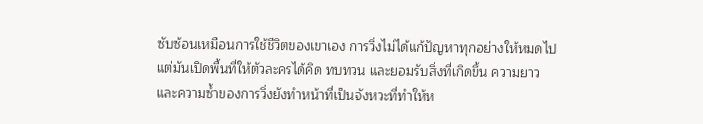ซับซ้อนเหมือนการใช้ชีวิตของเขาเอง การวิ่งไม่ได้แก้ปัญหาทุกอย่างให้หมดไป แต่มันเปิดพื้นที่ให้ตัวละครได้คิด ทบทวน และยอมรับสิ่งที่เกิดขึ้น ความยาวและความซ้ำของการวิ่งยังทำหน้าที่เป็นจังหวะที่ทำให้ห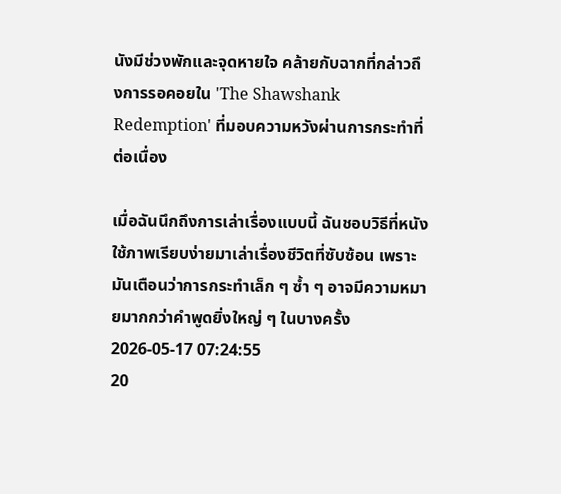นังมีช่วงพักและจุดหายใจ คล้ายกับฉากที่กล่าวถึงการรอคอยใน 'The Shawshank Redemption' ที่มอบความหวังผ่านการกระทำที่ต่อเนื่อง

เมื่อฉันนึกถึงการเล่าเรื่องแบบนี้ ฉันชอบวิธีที่หนังใช้ภาพเรียบง่ายมาเล่าเรื่องชีวิตที่ซับซ้อน เพราะมันเตือนว่าการกระทำเล็ก ๆ ซ้ำ ๆ อาจมีความหมายมากกว่าคำพูดยิ่งใหญ่ ๆ ในบางครั้ง
2026-05-17 07:24:55
20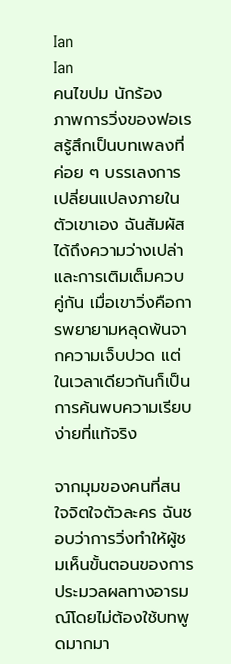Ian
Ian
คนไขปม นักร้อง
ภาพการวิ่งของฟอเรสรู้สึกเป็นบทเพลงที่ค่อย ๆ บรรเลงการเปลี่ยนแปลงภายในตัวเขาเอง ฉันสัมผัสได้ถึงความว่างเปล่าและการเติมเต็มควบคู่กัน เมื่อเขาวิ่งคือการพยายามหลุดพ้นจากความเจ็บปวด แต่ในเวลาเดียวกันก็เป็นการค้นพบความเรียบง่ายที่แท้จริง

จากมุมของคนที่สนใจจิตใจตัวละคร ฉันชอบว่าการวิ่งทำให้ผู้ชมเห็นขั้นตอนของการประมวลผลทางอารมณ์โดยไม่ต้องใช้บทพูดมากมา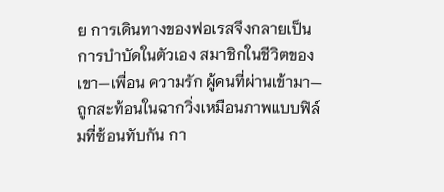ย การเดินทางของฟอเรสจึงกลายเป็นการบำบัดในตัวเอง สมาชิกในชีวิตของเขา—เพื่อน ความรัก ผู้คนที่ผ่านเข้ามา—ถูกสะท้อนในฉากวิ่งเหมือนภาพแบบฟิล์มที่ซ้อนทับกัน กา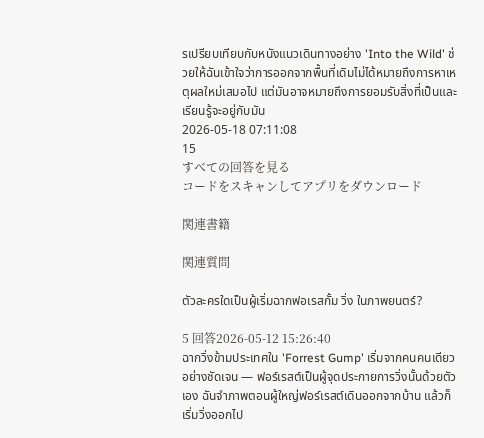รเปรียบเทียบกับหนังแนวเดินทางอย่าง 'Into the Wild' ช่วยให้ฉันเข้าใจว่าการออกจากพื้นที่เดิมไม่ได้หมายถึงการหาเหตุผลใหม่เสมอไป แต่มันอาจหมายถึงการยอมรับสิ่งที่เป็นและเรียนรู้จะอยู่กับมัน
2026-05-18 07:11:08
15
すべての回答を見る
コードをスキャンしてアプリをダウンロード

関連書籍

関連質問

ตัวละครใดเป็นผู้เริ่มฉากฟอเรสกั้ม วิ่ง ในภาพยนตร์?

5 回答2026-05-12 15:26:40
ฉากวิ่งข้ามประเทศใน 'Forrest Gump' เริ่มจากคนคนเดียวอย่างชัดเจน — ฟอร์เรสต์เป็นผู้จุดประกายการวิ่งนั้นด้วยตัวเอง ฉันจำภาพตอนผู้ใหญ่ฟอร์เรสต์เดินออกจากบ้าน แล้วก็เริ่มวิ่งออกไป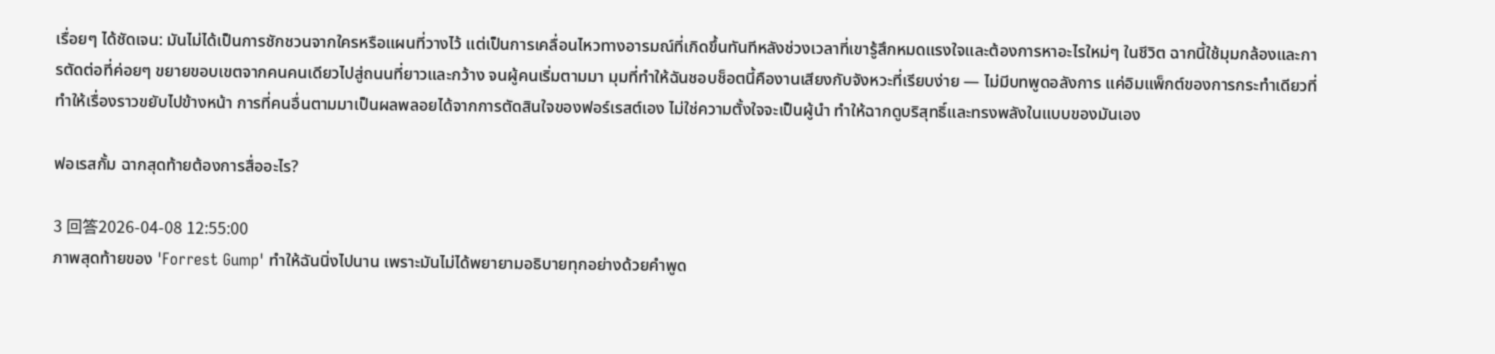เรื่อยๆ ได้ชัดเจน: มันไม่ได้เป็นการชักชวนจากใครหรือแผนที่วางไว้ แต่เป็นการเคลื่อนไหวทางอารมณ์ที่เกิดขึ้นทันทีหลังช่วงเวลาที่เขารู้สึกหมดแรงใจและต้องการหาอะไรใหม่ๆ ในชีวิต ฉากนี้ใช้มุมกล้องและการตัดต่อที่ค่อยๆ ขยายขอบเขตจากคนคนเดียวไปสู่ถนนที่ยาวและกว้าง จนผู้คนเริ่มตามมา มุมที่ทำให้ฉันชอบช็อตนี้คืองานเสียงกับจังหวะที่เรียบง่าย — ไม่มีบทพูดอลังการ แค่อิมแพ็กต์ของการกระทำเดียวที่ทำให้เรื่องราวขยับไปข้างหน้า การที่คนอื่นตามมาเป็นผลพลอยได้จากการตัดสินใจของฟอร์เรสต์เอง ไม่ใช่ความตั้งใจจะเป็นผู้นำ ทำให้ฉากดูบริสุทธิ์และทรงพลังในแบบของมันเอง

ฟอเรสกั้ม ฉากสุดท้ายต้องการสื่ออะไร?

3 回答2026-04-08 12:55:00
ภาพสุดท้ายของ 'Forrest Gump' ทำให้ฉันนิ่งไปนาน เพราะมันไม่ได้พยายามอธิบายทุกอย่างด้วยคำพูด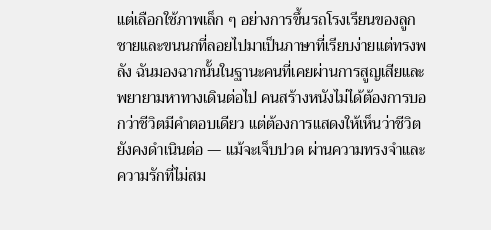แต่เลือกใช้ภาพเล็ก ๆ อย่างการขึ้นรถโรงเรียนของลูกชายและขนนกที่ลอยไปมาเป็นภาษาที่เรียบง่ายแต่ทรงพลัง ฉันมองฉากนั้นในฐานะคนที่เคยผ่านการสูญเสียและพยายามหาทางเดินต่อไป คนสร้างหนังไม่ได้ต้องการบอกว่าชีวิตมีคำตอบเดียว แต่ต้องการแสดงให้เห็นว่าชีวิตยังคงดำเนินต่อ — แม้จะเจ็บปวด ผ่านความทรงจำและความรักที่ไม่สม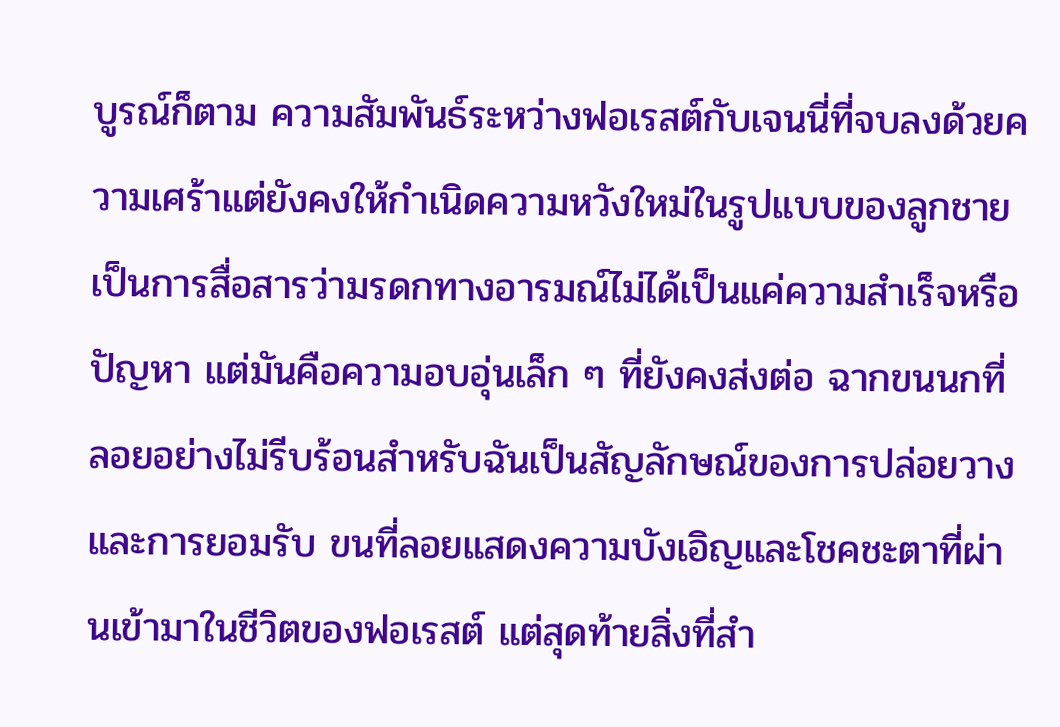บูรณ์ก็ตาม ความสัมพันธ์ระหว่างฟอเรสต์กับเจนนี่ที่จบลงด้วยความเศร้าแต่ยังคงให้กำเนิดความหวังใหม่ในรูปแบบของลูกชาย เป็นการสื่อสารว่ามรดกทางอารมณ์ไม่ได้เป็นแค่ความสำเร็จหรือปัญหา แต่มันคือความอบอุ่นเล็ก ๆ ที่ยังคงส่งต่อ ฉากขนนกที่ลอยอย่างไม่รีบร้อนสำหรับฉันเป็นสัญลักษณ์ของการปล่อยวางและการยอมรับ ขนที่ลอยแสดงความบังเอิญและโชคชะตาที่ผ่านเข้ามาในชีวิตของฟอเรสต์ แต่สุดท้ายสิ่งที่สำ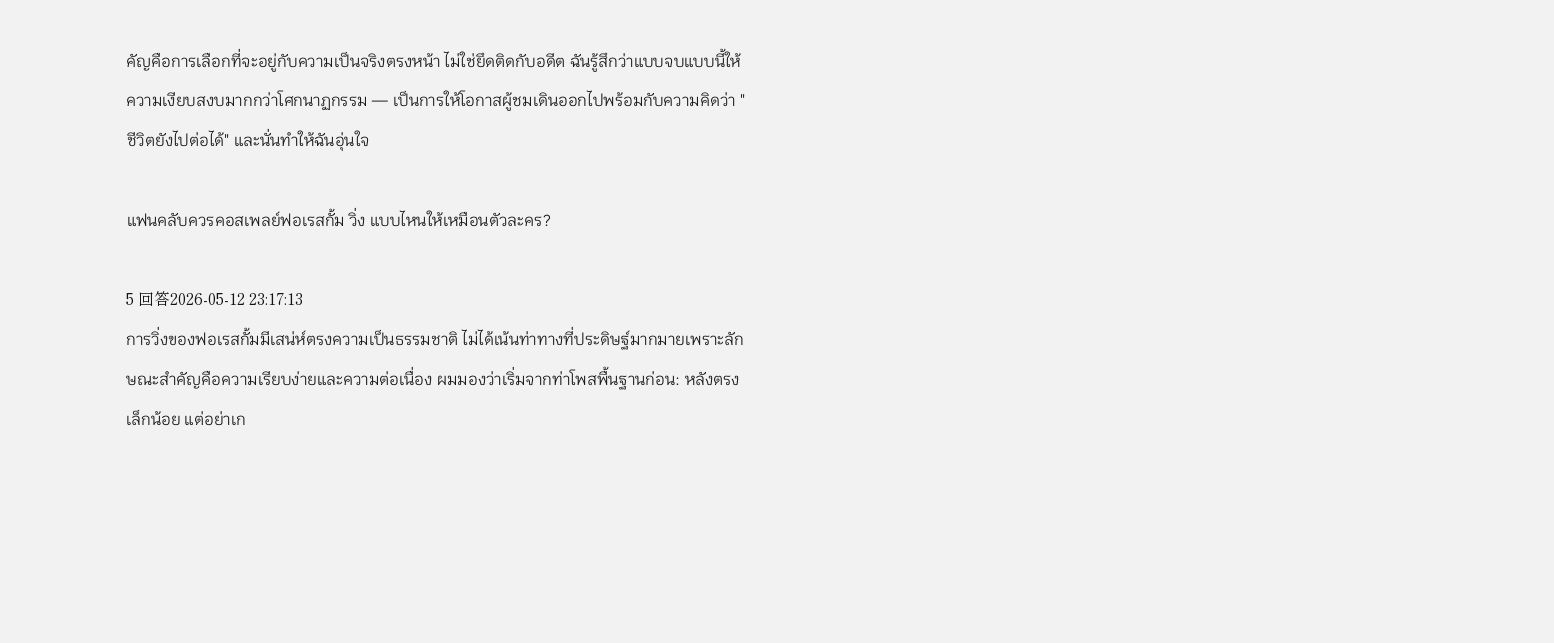คัญคือการเลือกที่จะอยู่กับความเป็นจริงตรงหน้า ไม่ใช่ยึดติดกับอดีต ฉันรู้สึกว่าแบบจบแบบนี้ให้ความเงียบสงบมากกว่าโศกนาฏกรรม — เป็นการให้โอกาสผู้ชมเดินออกไปพร้อมกับความคิดว่า "ชีวิตยังไปต่อได้" และนั่นทำให้ฉันอุ่นใจ

แฟนคลับควรคอสเพลย์ฟอเรสกั้ม วิ่ง แบบไหนให้เหมือนตัวละคร?

5 回答2026-05-12 23:17:13
การวิ่งของฟอเรสกั้มมีเสน่ห์ตรงความเป็นธรรมชาติ ไม่ได้เน้นท่าทางที่ประดิษฐ์มากมายเพราะลักษณะสำคัญคือความเรียบง่ายและความต่อเนื่อง ผมมองว่าเริ่มจากท่าโพสพื้นฐานก่อน: หลังตรงเล็กน้อย แต่อย่าเก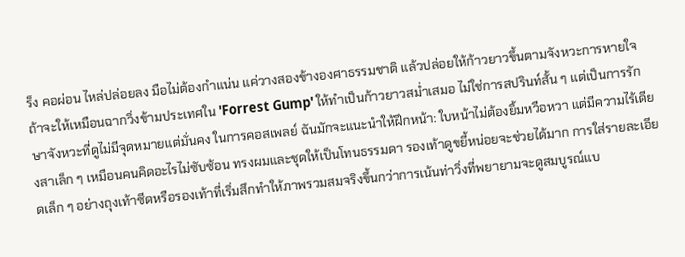ร็ง คอผ่อน ไหล่ปล่อยลง มือไม่ต้องกำแน่น แค่วางสองข้างองศาธรรมชาติ แล้วปล่อยให้ก้าวยาวขึ้นตามจังหวะการหายใจ ถ้าจะให้เหมือนฉากวิ่งข้ามประเทศใน 'Forrest Gump' ให้ทำเป็นก้าวยาวสม่ำเสมอ ไม่ใช่การสปรินท์สั้น ๆ แต่เป็นการรักษาจังหวะที่ดูไม่มีจุดหมายแต่มั่นคง ในการคอสเพลย์ ฉันมักจะแนะนำให้ฝึกหน้า: ใบหน้าไม่ต้องยิ้มหวือหวา แต่มีความไร้เดียงสาเล็ก ๆ เหมือนคนคิดอะไรไม่ซับซ้อน ทรงผมและชุดให้เป็นโทนธรรมดา รองเท้าดูขยี้หน่อยจะช่วยได้มาก การใส่รายละเอียดเล็ก ๆ อย่างถุงเท้าซีดหรือรองเท้าที่เริ่มสึกทำให้ภาพรวมสมจริงขึ้นกว่าการเน้นท่าวิ่งที่พยายามจะดูสมบูรณ์แบ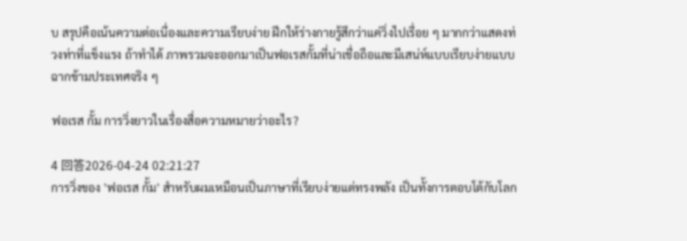บ สรุปคือเน้นความต่อเนื่องและความเรียบง่าย ฝึกให้ร่างกายรู้สึกว่าแค่วิ่งไปเรื่อย ๆ มากกว่าแสดงท่วงท่าที่แข็งแรง ถ้าทำได้ ภาพรวมจะออกมาเป็นฟอเรสกั้มที่น่าเชื่อถือและมีเสน่ห์แบบเรียบง่ายแบบฉากข้ามประเทศจริง ๆ

ฟอเรส กั้ม การวิ่งยาวในเรื่องสื่อความหมายว่าอะไร?

4 回答2026-04-24 02:21:27
การวิ่งของ 'ฟอเรส กั้ม' สำหรับผมเหมือนเป็นภาษาที่เรียบง่ายแต่ทรงพลัง เป็นทั้งการตอบโต้กับโลก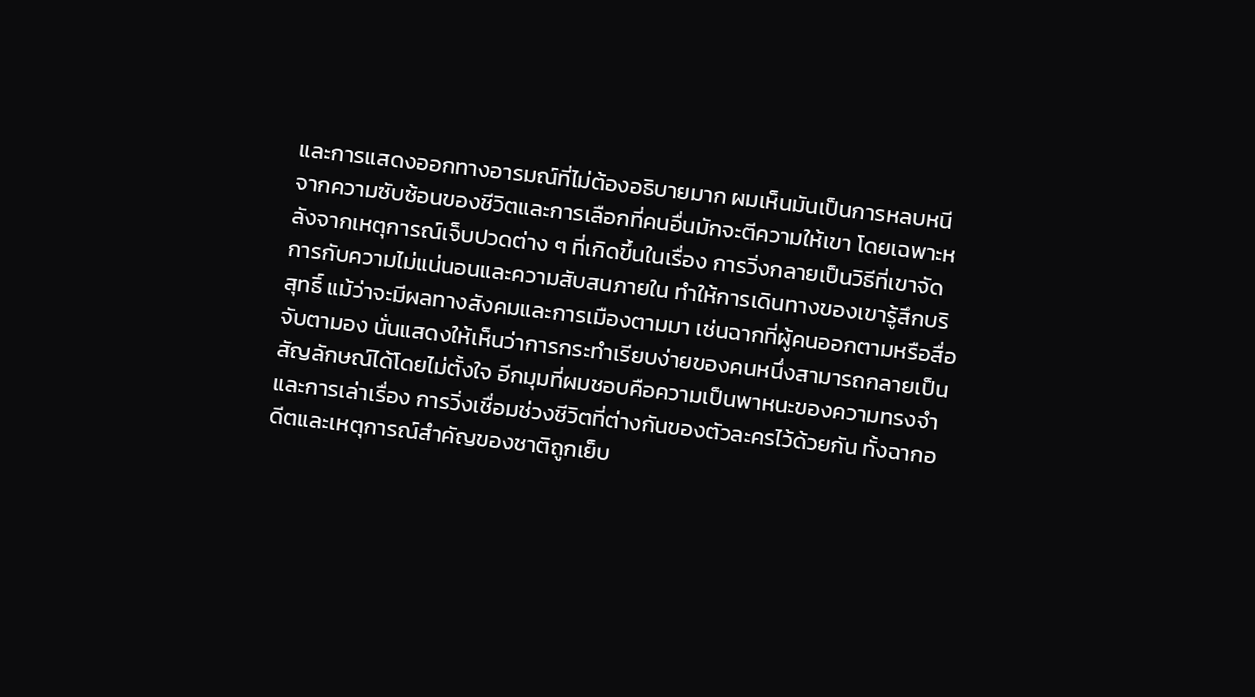และการแสดงออกทางอารมณ์ที่ไม่ต้องอธิบายมาก ผมเห็นมันเป็นการหลบหนีจากความซับซ้อนของชีวิตและการเลือกที่คนอื่นมักจะตีความให้เขา โดยเฉพาะหลังจากเหตุการณ์เจ็บปวดต่าง ๆ ที่เกิดขึ้นในเรื่อง การวิ่งกลายเป็นวิธีที่เขาจัดการกับความไม่แน่นอนและความสับสนภายใน ทำให้การเดินทางของเขารู้สึกบริสุทธิ์ แม้ว่าจะมีผลทางสังคมและการเมืองตามมา เช่นฉากที่ผู้คนออกตามหรือสื่อจับตามอง นั่นแสดงให้เห็นว่าการกระทำเรียบง่ายของคนหนึ่งสามารถกลายเป็นสัญลักษณ์ได้โดยไม่ตั้งใจ อีกมุมที่ผมชอบคือความเป็นพาหนะของความทรงจำและการเล่าเรื่อง การวิ่งเชื่อมช่วงชีวิตที่ต่างกันของตัวละครไว้ด้วยกัน ทั้งฉากอดีตและเหตุการณ์สำคัญของชาติถูกเย็บ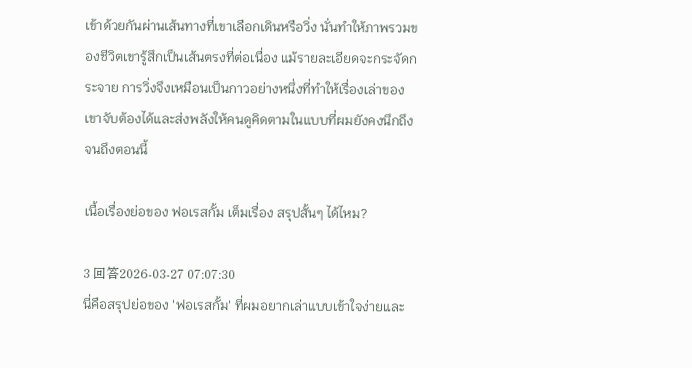เข้าด้วยกันผ่านเส้นทางที่เขาเลือกเดินหรือวิ่ง นั่นทำให้ภาพรวมของชีวิตเขารู้สึกเป็นเส้นตรงที่ต่อเนื่อง แม้รายละเอียดจะกระจัดกระจาย การวิ่งจึงเหมือนเป็นกาวอย่างหนึ่งที่ทำให้เรื่องเล่าของเขาจับต้องได้และส่งพลังให้คนดูคิดตามในแบบที่ผมยังคงนึกถึงจนถึงตอนนี้

เนื้อเรื่องย่อของ ฟอเรสกั้ม เต็มเรื่อง สรุปสั้นๆ ได้ไหม?

3 回答2026-03-27 07:07:30
นี่คือสรุปย่อของ 'ฟอเรสกั้ม' ที่ผมอยากเล่าแบบเข้าใจง่ายและ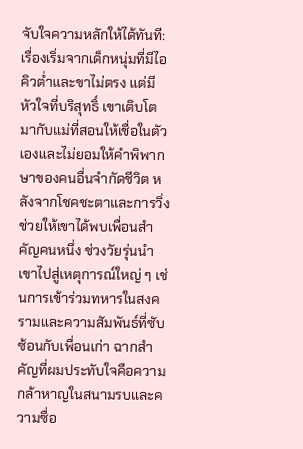จับใจความหลักให้ได้ทันที: เรื่องเริ่มจากเด็กหนุ่มที่มีไอคิวต่ำและขาไม่ตรง แต่มีหัวใจที่บริสุทธิ์ เขาเติบโตมากับแม่ที่สอนให้เชื่อในตัวเองและไม่ยอมให้คำพิพากษาของคนอื่นจำกัดชีวิต หลังจากโชคชะตาและการวิ่งช่วยให้เขาได้พบเพื่อนสำคัญคนหนึ่ง ช่วงวัยรุ่นนำเขาไปสู่เหตุการณ์ใหญ่ ๆ เช่นการเข้าร่วมทหารในสงครามและความสัมพันธ์ที่ซับซ้อนกับเพื่อนเก่า ฉากสำคัญที่ผมประทับใจคือความกล้าหาญในสนามรบและความซื่อ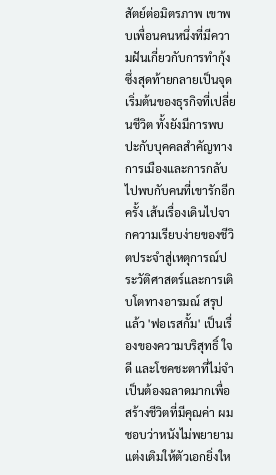สัตย์ต่อมิตรภาพ เขาพบเพื่อนคนหนึ่งที่มีความฝันเกี่ยวกับการทำกุ้ง ซึ่งสุดท้ายกลายเป็นจุดเริ่มต้นของธุรกิจที่เปลี่ยนชีวิต ทั้งยังมีการพบปะกับบุคคลสำคัญทางการเมืองและการกลับไปพบกับคนที่เขารักอีกครั้ง เส้นเรื่องเดินไปจากความเรียบง่ายของชีวิตประจำสู่เหตุการณ์ประวัติศาสตร์และการเติบโตทางอารมณ์ สรุปแล้ว 'ฟอเรสกั้ม' เป็นเรื่องของความบริสุทธิ์ ใจดี และโชคชะตาที่ไม่จำเป็นต้องฉลาดมากเพื่อสร้างชีวิตที่มีคุณค่า ผมชอบว่าหนังไม่พยายามแต่งเติมให้ตัวเอกยิ่งให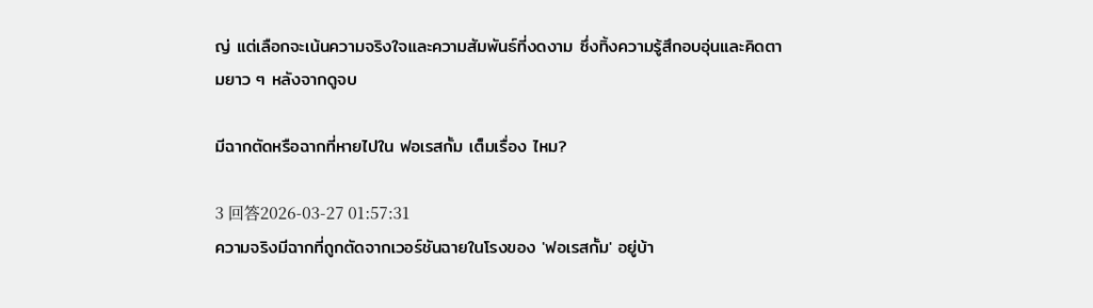ญ่ แต่เลือกจะเน้นความจริงใจและความสัมพันธ์ที่งดงาม ซึ่งทิ้งความรู้สึกอบอุ่นและคิดตามยาว ๆ หลังจากดูจบ

มีฉากตัดหรือฉากที่หายไปใน ฟอเรสกั้ม เต็มเรื่อง ไหม?

3 回答2026-03-27 01:57:31
ความจริงมีฉากที่ถูกตัดจากเวอร์ชันฉายในโรงของ 'ฟอเรสกั้ม' อยู่บ้า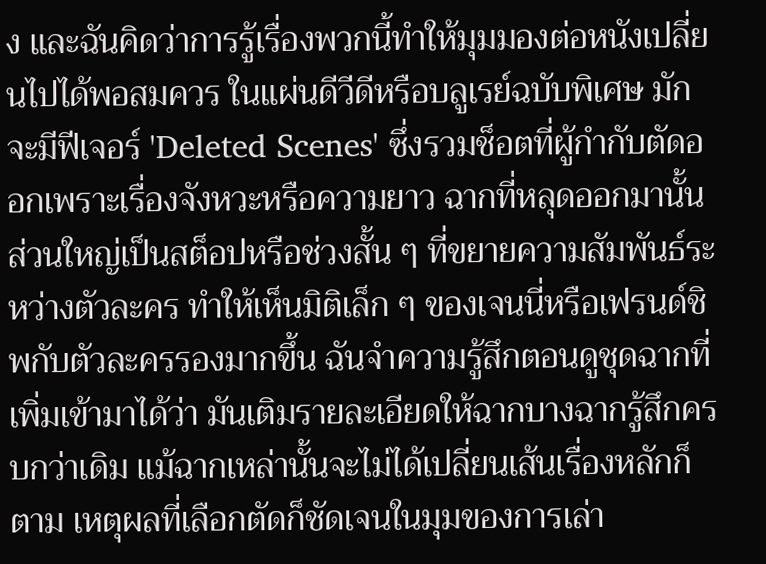ง และฉันคิดว่าการรู้เรื่องพวกนี้ทำให้มุมมองต่อหนังเปลี่ยนไปได้พอสมควร ในแผ่นดีวีดีหรือบลูเรย์ฉบับพิเศษ มักจะมีฟีเจอร์ 'Deleted Scenes' ซึ่งรวมช็อตที่ผู้กำกับตัดออกเพราะเรื่องจังหวะหรือความยาว ฉากที่หลุดออกมานั้นส่วนใหญ่เป็นสต็อปหรือช่วงสั้น ๆ ที่ขยายความสัมพันธ์ระหว่างตัวละคร ทำให้เห็นมิติเล็ก ๆ ของเจนนี่หรือเฟรนด์ชิพกับตัวละครรองมากขึ้น ฉันจำความรู้สึกตอนดูชุดฉากที่เพิ่มเข้ามาได้ว่า มันเติมรายละเอียดให้ฉากบางฉากรู้สึกครบกว่าเดิม แม้ฉากเหล่านั้นจะไม่ได้เปลี่ยนเส้นเรื่องหลักก็ตาม เหตุผลที่เลือกตัดก็ชัดเจนในมุมของการเล่า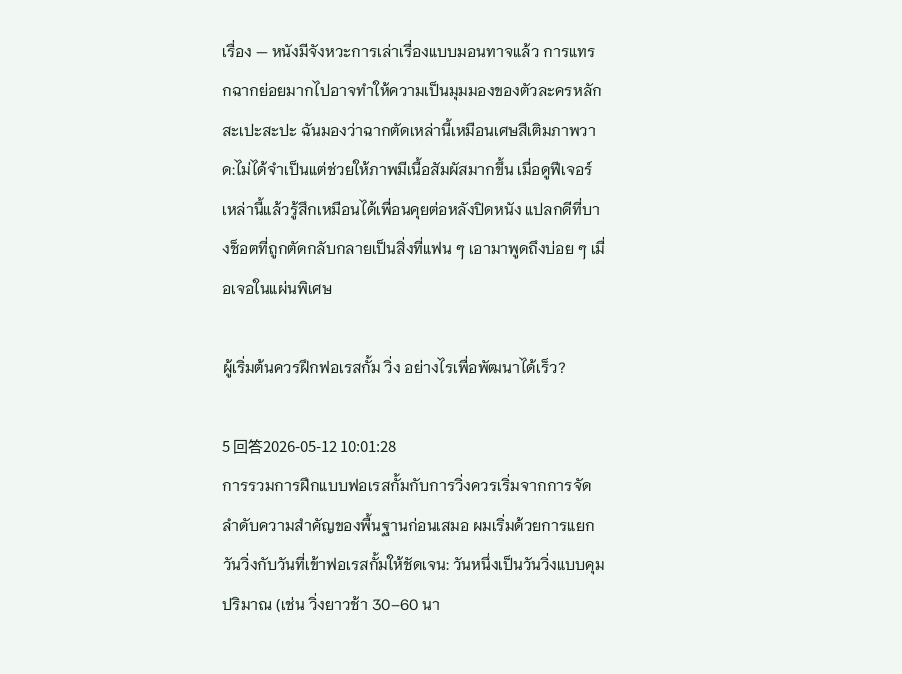เรื่อง — หนังมีจังหวะการเล่าเรื่องแบบมอนทาจแล้ว การแทรกฉากย่อยมากไปอาจทำให้ความเป็นมุมมองของตัวละครหลักสะเปะสะปะ ฉันมองว่าฉากตัดเหล่านี้เหมือนเศษสีเติมภาพวาด:ไม่ได้จำเป็นแต่ช่วยให้ภาพมีเนื้อสัมผัสมากขึ้น เมื่อดูฟีเจอร์เหล่านี้แล้วรู้สึกเหมือนได้เพื่อนคุยต่อหลังปิดหนัง แปลกดีที่บางช็อตที่ถูกตัดกลับกลายเป็นสิ่งที่แฟน ๆ เอามาพูดถึงบ่อย ๆ เมื่อเจอในแผ่นพิเศษ

ผู้เริ่มต้นควรฝึกฟอเรสกั้ม วิ่ง อย่างไรเพื่อพัฒนาได้เร็ว?

5 回答2026-05-12 10:01:28
การรวมการฝึกแบบฟอเรสกั้มกับการวิ่งควรเริ่มจากการจัดลำดับความสำคัญของพื้นฐานก่อนเสมอ ผมเริ่มด้วยการแยกวันวิ่งกับวันที่เข้าฟอเรสกั้มให้ชัดเจน: วันหนึ่งเป็นวันวิ่งแบบคุมปริมาณ (เช่น วิ่งยาวช้า 30–60 นา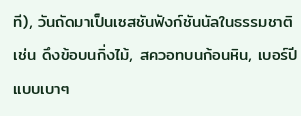ที), วันถัดมาเป็นเซสชันฟังก์ชันนัลในธรรมชาติ เช่น ดึงข้อบนกิ่งไม้, สควอทบนก้อนหิน, เบอร์ปีแบบเบาๆ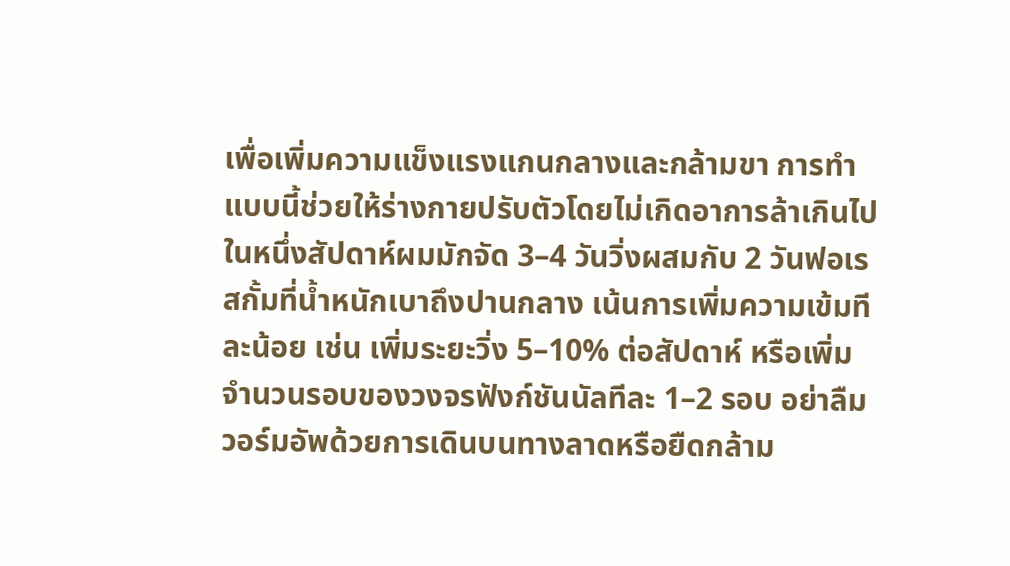เพื่อเพิ่มความแข็งแรงแกนกลางและกล้ามขา การทำแบบนี้ช่วยให้ร่างกายปรับตัวโดยไม่เกิดอาการล้าเกินไป ในหนึ่งสัปดาห์ผมมักจัด 3–4 วันวิ่งผสมกับ 2 วันฟอเรสกั้มที่น้ำหนักเบาถึงปานกลาง เน้นการเพิ่มความเข้มทีละน้อย เช่น เพิ่มระยะวิ่ง 5–10% ต่อสัปดาห์ หรือเพิ่มจำนวนรอบของวงจรฟังก์ชันนัลทีละ 1–2 รอบ อย่าลืมวอร์มอัพด้วยการเดินบนทางลาดหรือยืดกล้าม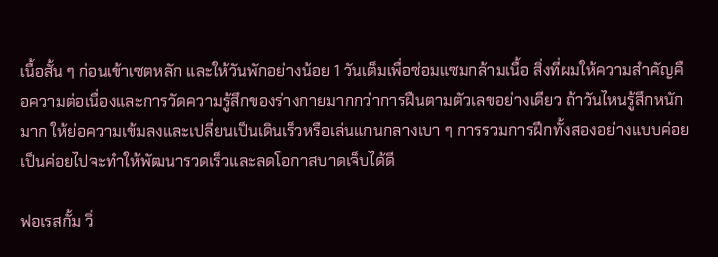เนื้อสั้น ๆ ก่อนเข้าเซตหลัก และให้วันพักอย่างน้อย 1 วันเต็มเพื่อซ่อมแซมกล้ามเนื้อ สิ่งที่ผมให้ความสำคัญคือความต่อเนื่องและการวัดความรู้สึกของร่างกายมากกว่าการฝืนตามตัวเลขอย่างเดียว ถ้าวันไหนรู้สึกหนักมาก ให้ย่อความเข้มลงและเปลี่ยนเป็นเดินเร็วหรือเล่นแกนกลางเบา ๆ การรวมการฝึกทั้งสองอย่างแบบค่อยเป็นค่อยไปจะทำให้พัฒนารวดเร็วและลดโอกาสบาดเจ็บได้ดี

ฟอเรสกั้ม วิ่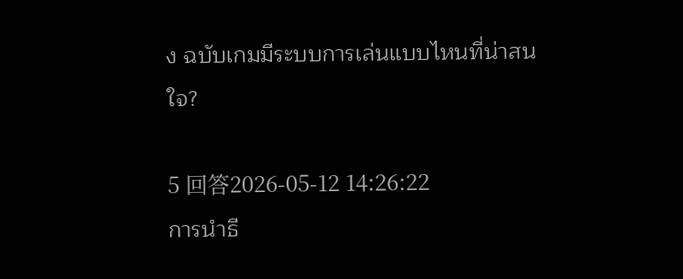ง ฉบับเกมมีระบบการเล่นแบบไหนที่น่าสนใจ?

5 回答2026-05-12 14:26:22
การนำธี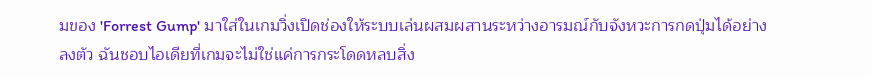มของ 'Forrest Gump' มาใส่ในเกมวิ่งเปิดช่องให้ระบบเล่นผสมผสานระหว่างอารมณ์กับจังหวะการกดปุ่มได้อย่างลงตัว ฉันชอบไอเดียที่เกมจะไม่ใช่แค่การกระโดดหลบสิ่ง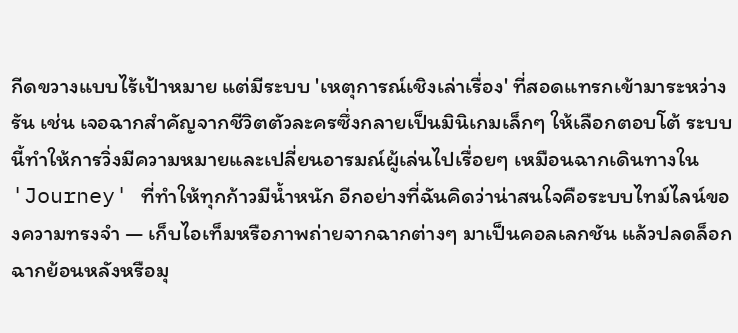กีดขวางแบบไร้เป้าหมาย แต่มีระบบ 'เหตุการณ์เชิงเล่าเรื่อง' ที่สอดแทรกเข้ามาระหว่างรัน เช่น เจอฉากสำคัญจากชีวิตตัวละครซึ่งกลายเป็นมินิเกมเล็กๆ ให้เลือกตอบโต้ ระบบนี้ทำให้การวิ่งมีความหมายและเปลี่ยนอารมณ์ผู้เล่นไปเรื่อยๆ เหมือนฉากเดินทางใน 'Journey' ที่ทำให้ทุกก้าวมีน้ำหนัก อีกอย่างที่ฉันคิดว่าน่าสนใจคือระบบไทม์ไลน์ของความทรงจำ — เก็บไอเท็มหรือภาพถ่ายจากฉากต่างๆ มาเป็นคอลเลกชัน แล้วปลดล็อกฉากย้อนหลังหรือมุ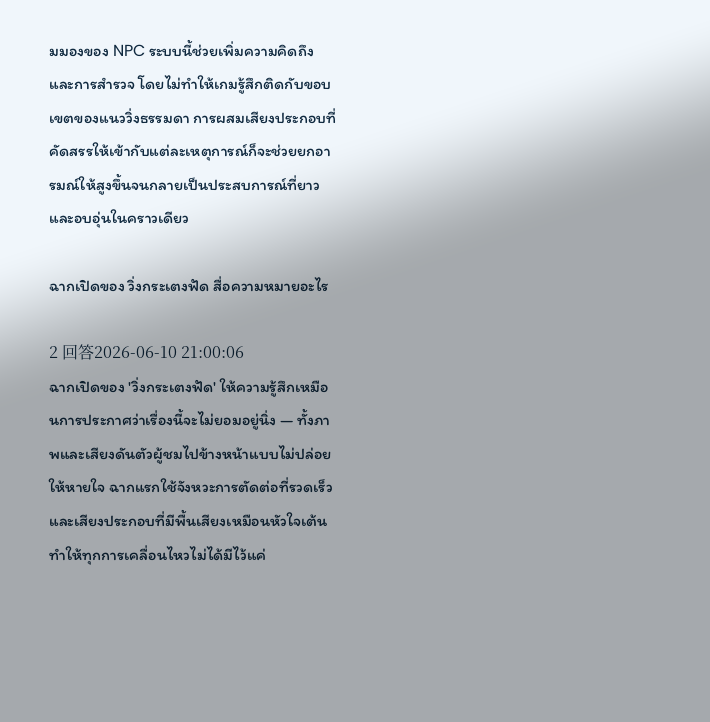มมองของ NPC ระบบนี้ช่วยเพิ่มความคิดถึงและการสำรวจ โดยไม่ทำให้เกมรู้สึกติดกับขอบเขตของแนววิ่งธรรมดา การผสมเสียงประกอบที่คัดสรรให้เข้ากับแต่ละเหตุการณ์ก็จะช่วยยกอารมณ์ให้สูงขึ้นจนกลายเป็นประสบการณ์ที่ยาวและอบอุ่นในคราวเดียว

ฉากเปิดของ วิ่งกระเตงฟัด สื่อความหมายอะไร

2 回答2026-06-10 21:00:06
ฉากเปิดของ 'วิ่งกระเตงฟัด' ให้ความรู้สึกเหมือนการประกาศว่าเรื่องนี้จะไม่ยอมอยู่นิ่ง — ทั้งภาพและเสียงดันตัวผู้ชมไปข้างหน้าแบบไม่ปล่อยให้หายใจ ฉากแรกใช้จังหวะการตัดต่อที่รวดเร็วและเสียงประกอบที่มีพื้นเสียงเหมือนหัวใจเต้น ทำให้ทุกการเคลื่อนไหวไม่ได้มีไว้แค่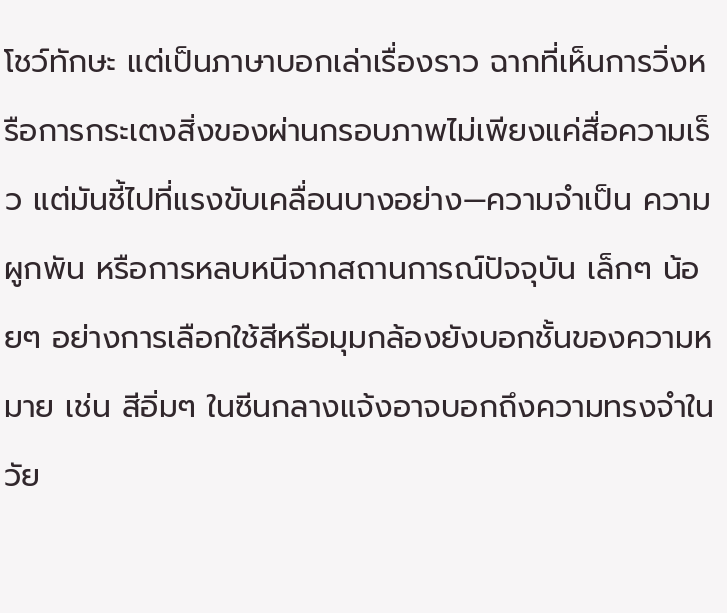โชว์ทักษะ แต่เป็นภาษาบอกเล่าเรื่องราว ฉากที่เห็นการวิ่งหรือการกระเตงสิ่งของผ่านกรอบภาพไม่เพียงแค่สื่อความเร็ว แต่มันชี้ไปที่แรงขับเคลื่อนบางอย่าง—ความจำเป็น ความผูกพัน หรือการหลบหนีจากสถานการณ์ปัจจุบัน เล็กๆ น้อยๆ อย่างการเลือกใช้สีหรือมุมกล้องยังบอกชั้นของความหมาย เช่น สีอิ่มๆ ในซีนกลางแจ้งอาจบอกถึงความทรงจำในวัย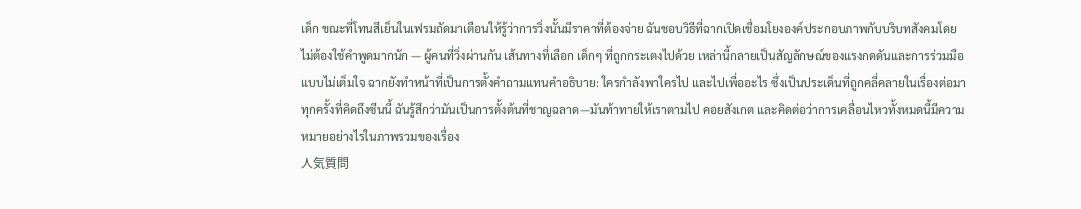เด็ก ขณะที่โทนสีเย็นในเฟรมถัดมาเตือนให้รู้ว่าการวิ่งนั้นมีราคาที่ต้องจ่าย ฉันชอบวิธีที่ฉากเปิดเชื่อมโยงองค์ประกอบภาพกับบริบทสังคมโดยไม่ต้องใช้คำพูดมากนัก — ผู้คนที่วิ่งผ่านกัน เส้นทางที่เลือก เด็กๆ ที่ถูกกระเตงไปด้วย เหล่านี้กลายเป็นสัญลักษณ์ของแรงกดดันและการร่วมมือแบบไม่เต็มใจ ฉากยังทำหน้าที่เป็นการตั้งคำถามแทนคำอธิบาย: ใครกำลังพาใครไป และไปเพื่ออะไร ซึ่งเป็นประเด็นที่ถูกคลี่คลายในเรื่องต่อมา ทุกครั้งที่คิดถึงซีนนี้ ฉันรู้สึกว่ามันเป็นการตั้งต้นที่ชาญฉลาด—มันท้าทายให้เราตามไป คอยสังเกต และคิดต่อว่าการเคลื่อนไหวทั้งหมดนี้มีความหมายอย่างไรในภาพรวมของเรื่อง
人気質問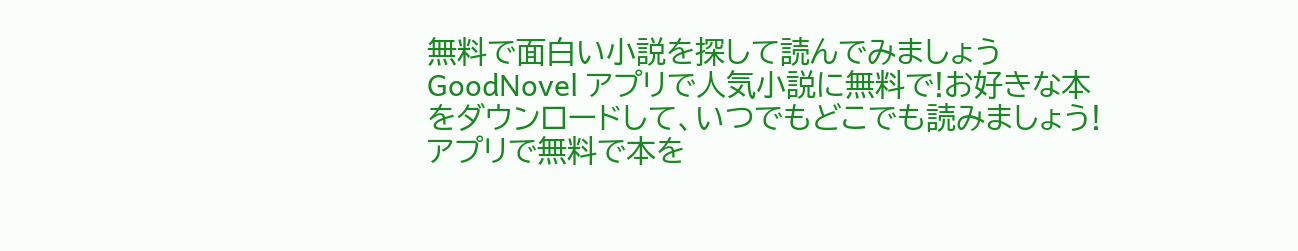無料で面白い小説を探して読んでみましょう
GoodNovel アプリで人気小説に無料で!お好きな本をダウンロードして、いつでもどこでも読みましょう!
アプリで無料で本を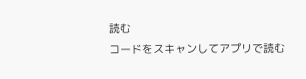読む
コードをスキャンしてアプリで読む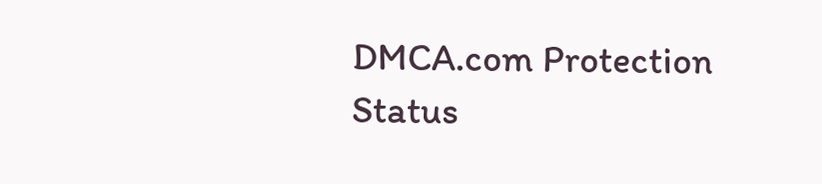DMCA.com Protection Status